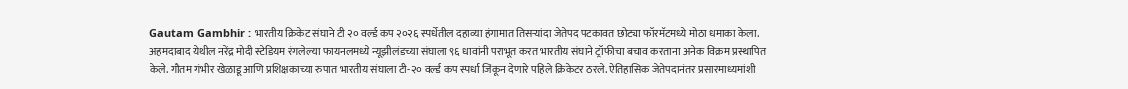Gautam Gambhir : भारतीय क्रिकेट संघाने टी २० वर्ल्ड कप २०२६ स्पर्धेतील दहाव्या हंगामात तिसऱ्यांदा जेतेपद पटकावत छोट्या फॉरमॅटमध्ये मोठा धमाका केला. अहमदाबाद येथील नरेंद्र मोदी स्टेडियम रंगलेल्या फायनलमध्ये न्यूझीलंडच्या संघाला ९६ धावांनी पराभूत करत भारतीय संघाने ट्रॉफीचा बचाव करताना अनेक विक्रम प्रस्थापित केले. गौतम गंभीर खेळाडू आणि प्रशिक्षकाच्या रुपात भारतीय संघाला टी-२० वर्ल्ड कप स्पर्धा जिंकून देणारे पहिले क्रिकेटर ठरले. ऐतिहासिक जेतेपदानंतर प्रसारमाध्यमांशी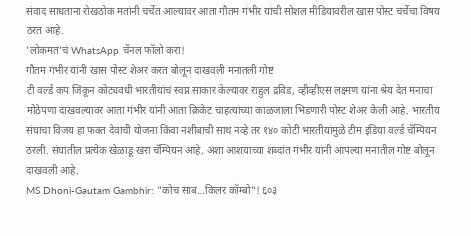संवाद साधताना रोखठोक मतांनी चर्चेत आल्यावर आता गौतम गंभीर यांची सोशल मीडियावरील खास पोस्ट चर्चेचा विषय ठरत आहे.
'लोकमत'चं WhatsApp चॅनल फॉलो करा!
गौतम गंभीर यांनी खास पोस्ट शेअर करत बोलून दाखवली मनातली गोष्ट
टी वर्ल्ड कप जिंकून कोट्यवधी भारतीयांचं स्वप्न साकार केल्यावर राहुल द्रविड, व्हीव्हीएस लक्ष्मण यांना श्रेय देत मनाचा मोठेपणा दाखवल्यावर आता गंभीर यांनी आता क्रिकेट चाहत्यांच्या काळजाला भिडणारी पोस्ट शेअर केली आहे. भारतीय संघाचा विजय हा फक्त देवाची योजना किंवा नशीबाची साथ नव्हे तर १४० कोटी भारतीयांमुळे टीम इंडिया वर्ल्ड चॅम्पियन ठरली. संघातील प्रत्येक खेळाडू खरा चॅम्पियन आहे, अशा आशयाच्या शब्दांत गंभीर यांनी आपल्या मनातील गोष्ट बोलून दाखवली आहे.
MS Dhoni-Gautam Gambhir: "कोच साब…किलर कॉम्बो"! ६०३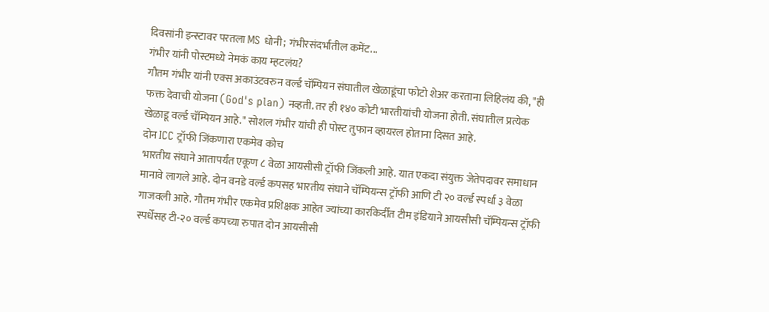दिवसांनी इन्स्टावर परतला MS धोनी; गंभीरसंदर्भातील कमेंट...
गंभीर यांनी पोस्टमध्ये नेमकं काय म्हटलंय?
गौतम गंभीर यांनी एक्स अकाउंटवरुन वर्ल्ड चॅम्पियन संघातील खेळाडूंचा फोटो शेअर करताना लिहिलंय की, "ही फक्त देवाची योजना (God's plan) नव्हती. तर ही १४० कोटी भारतीयांची योजना होती. संघातील प्रत्येक खेळाडू वर्ल्ड चॅम्पियन आहे." सोशल गंभीर यांची ही पोस्ट तुफान व्हायरल होताना दिसत आहे.
दोन ICC ट्रॉफी जिंकणारा एकमेव कोच
भारतीय संघाने आतापर्यंत एकूण ८ वेळा आयसीसी ट्रॉफी जिंकली आहे. यात एकदा संयुक्त जेतेपदावर समाधान मानावे लागले आहे. दोन वनडे वर्ल्ड कपसह भारतीय संघाने चॅम्पियन्स ट्रॉफी आणि टी २० वर्ल्ड स्पर्धा ३ वेळा गाजवली आहे. गौतम गंभीर एकमेव प्रशिक्षक आहेत ज्यांच्या कारकिर्दीत टीम इंडियाने आयसीसी चॅम्पियन्स ट्रॉफी स्पर्धेसह टी-२० वर्ल्ड कपच्या रुपात दोन आयसीसी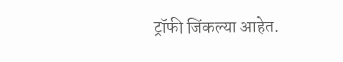ट्रॉफी जिंकल्या आहेत.